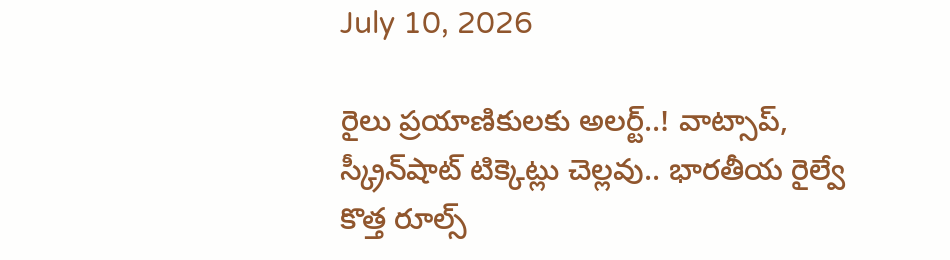July 10, 2026

రైలు ప్రయాణికులకు అలర్ట్..! వాట్సాప్, స్క్రీన్‌షాట్ టిక్కెట్లు చెల్లవు.. భారతీయ రైల్వే కొత్త రూల్స్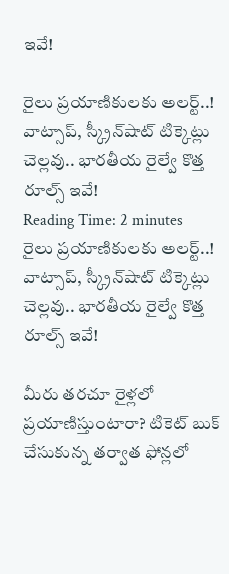ఇవే!

రైలు ప్రయాణికులకు అలర్ట్..! వాట్సాప్, స్క్రీన్‌షాట్ టిక్కెట్లు చెల్లవు.. భారతీయ రైల్వే కొత్త రూల్స్ ఇవే!
Reading Time: 2 minutes
రైలు ప్రయాణికులకు అలర్ట్..! వాట్సాప్, స్క్రీన్‌షాట్ టిక్కెట్లు చెల్లవు.. భారతీయ రైల్వే కొత్త రూల్స్ ఇవే!

మీరు తరచూ రైళ్లలో ప్రయాణిస్తుంటారా? టికెట్ బుక్ చేసుకున్న తర్వాత ఫోన్లలో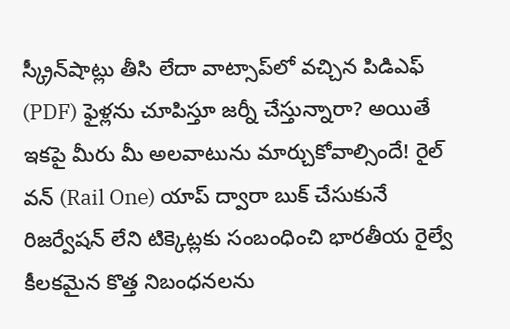స్క్రీన్‌షాట్లు తీసి లేదా వాట్సాప్‌లో వచ్చిన పిడిఎఫ్ (PDF) ఫైళ్లను చూపిస్తూ జర్నీ చేస్తున్నారా? అయితే ఇకపై మీరు మీ అలవాటును మార్చుకోవాల్సిందే! రైల్ వన్ (Rail One) యాప్ ద్వారా బుక్ చేసుకునే రిజర్వేషన్ లేని టిక్కెట్లకు సంబంధించి భారతీయ రైల్వే కీలకమైన కొత్త నిబంధనలను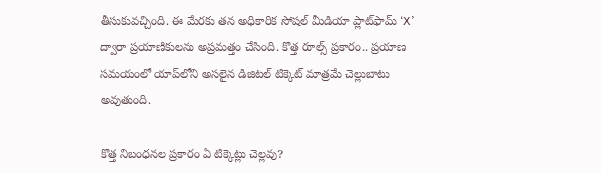తీసుకువచ్చింది. ఈ మేరకు తన అధికారిక సోషల్ మీడియా ప్లాట్‌ఫామ్ ‘X’ ద్వారా ప్రయాణికులను అప్రమత్తం చేసింది. కొత్త రూల్స్ ప్రకారం.. ప్రయాణ సమయంలో యాప్‌లోని అసలైన డిజిటల్ టిక్కెట్ మాత్రమే చెల్లుబాటు అవుతుంది.

కొత్త నిబంధనల ప్రకారం ఏ టిక్కెట్లు చెల్లవు?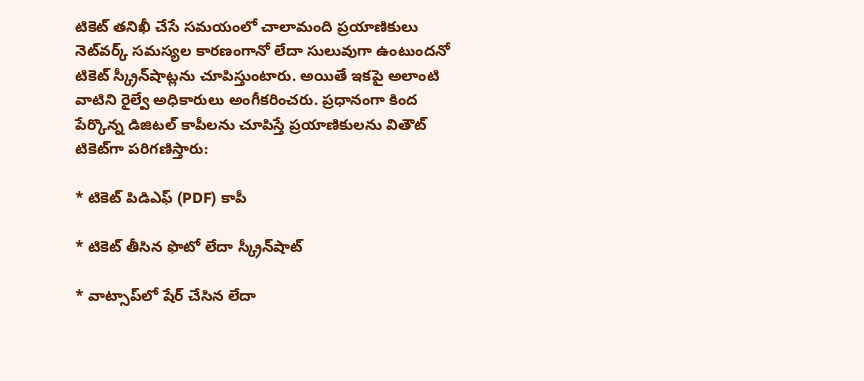టికెట్ తనిఖీ చేసే సమయంలో చాలామంది ప్రయాణికులు నెట్‌వర్క్ సమస్యల కారణంగానో లేదా సులువుగా ఉంటుందనో టికెట్ స్క్రీన్‌షాట్లను చూపిస్తుంటారు. అయితే ఇకపై అలాంటి వాటిని రైల్వే అధికారులు అంగీకరించరు. ప్రధానంగా కింద పేర్కొన్న డిజిటల్ కాపీలను చూపిస్తే ప్రయాణికులను వితౌట్ టికెట్‌గా పరిగణిస్తారు:

* టికెట్ పిడిఎఫ్ (PDF) కాపీ

* టికెట్ తీసిన ఫొటో లేదా స్క్రీన్‌షాట్

* వాట్సాప్‌లో షేర్ చేసిన లేదా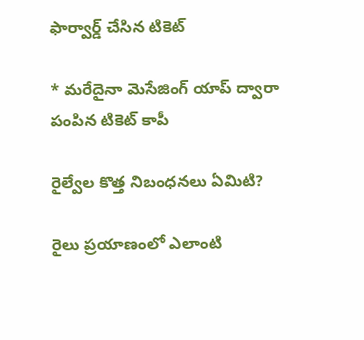ఫార్వార్డ్ చేసిన టికెట్

* మరేదైనా మెసేజింగ్ యాప్ ద్వారా పంపిన టికెట్ కాపీ

రైల్వేల కొత్త నిబంధనలు ఏమిటి?

రైలు ప్రయాణంలో ఎలాంటి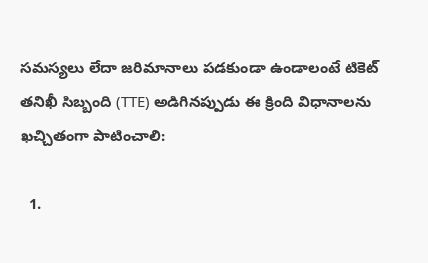సమస్యలు లేదా జరిమానాలు పడకుండా ఉండాలంటే టికెట్ తనిఖీ సిబ్బంది (TTE) అడిగినప్పుడు ఈ క్రింది విధానాలను ఖచ్చితంగా పాటించాలి:

  1.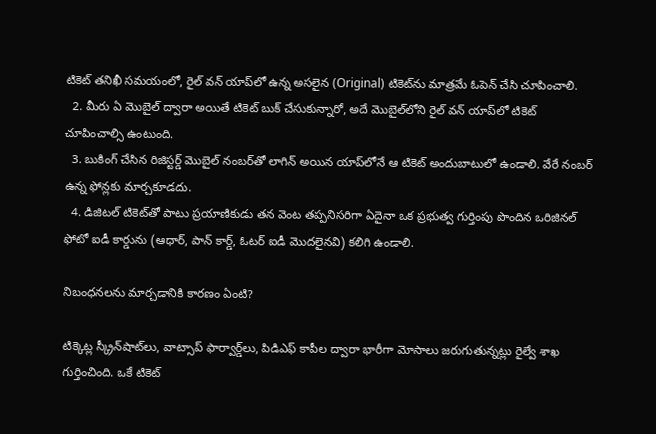టికెట్ తనిఖీ సమయంలో, రైల్ వన్ యాప్‌లో ఉన్న అసలైన (Original) టికెట్‌ను మాత్రమే ఓపెన్ చేసి చూపించాలి.
  2. మీరు ఏ మొబైల్ ద్వారా అయితే టికెట్ బుక్ చేసుకున్నారో, అదే మొబైల్‌లోని రైల్ వన్ యాప్‌లో టికెట్ చూపించాల్సి ఉంటుంది.
  3. బుకింగ్ చేసిన రిజిస్టర్డ్ మొబైల్ నంబర్‌తో లాగిన్ అయిన యాప్‌లోనే ఆ టికెట్ అందుబాటులో ఉండాలి. వేరే నంబర్ ఉన్న ఫోన్లకు మార్చకూడదు.
  4. డిజిటల్ టికెట్‌తో పాటు ప్రయాణికుడు తన వెంట తప్పనిసరిగా ఏదైనా ఒక ప్రభుత్వ గుర్తింపు పొందిన ఒరిజినల్ ఫోటో ఐడీ కార్డును (ఆధార్, పాన్ కార్డ్, ఓటర్ ఐడీ మొదలైనవి) కలిగి ఉండాలి.

నిబంధనలను మార్చడానికి కారణం ఏంటి?

టిక్కెట్ల స్క్రీన్‌షాట్‌లు, వాట్సాప్ ఫార్వార్డ్‌లు, పిడిఎఫ్ కాపీల ద్వారా భారీగా మోసాలు జరుగుతున్నట్లు రైల్వే శాఖ గుర్తించింది. ఒకే టికెట్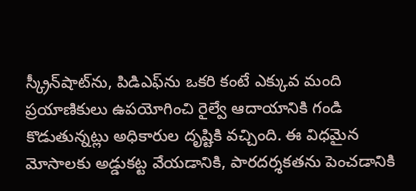స్క్రీన్‌షాట్‌ను, పిడిఎఫ్‌ను ఒకరి కంటే ఎక్కువ మంది ప్రయాణికులు ఉపయోగించి రైల్వే ఆదాయానికి గండి కొడుతున్నట్లు అధికారుల దృష్టికి వచ్చింది. ఈ విధమైన మోసాలకు అడ్డుకట్ట వేయడానికి, పారదర్శకతను పెంచడానికి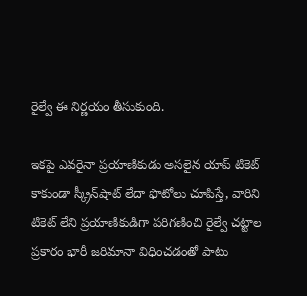రైల్వే ఈ నిర్ణయం తీసుకుంది.

ఇకపై ఎవరైనా ప్రయాణికుడు అసలైన యాప్ టికెట్ కాకుండా స్క్రీన్‌షాట్ లేదా ఫొటోలు చూపిస్తే, వారిని టికెట్ లేని ప్రయాణికుడిగా పరిగణించి రైల్వే చట్టాల ప్రకారం భారీ జరిమానా విధించడంతో పాటు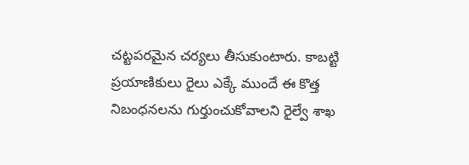చట్టపరమైన చర్యలు తీసుకుంటారు. కాబట్టి ప్రయాణికులు రైలు ఎక్కే ముందే ఈ కొత్త నిబంధనలను గుర్తుంచుకోవాలని రైల్వే శాఖ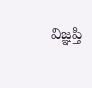విజ్ఞప్తి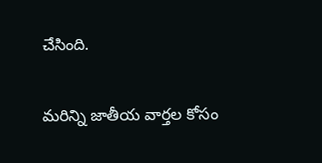చేసింది.

మరిన్ని జాతీయ వార్తల కోసం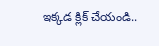ఇక్కడ క్లిక్ చేయండి..